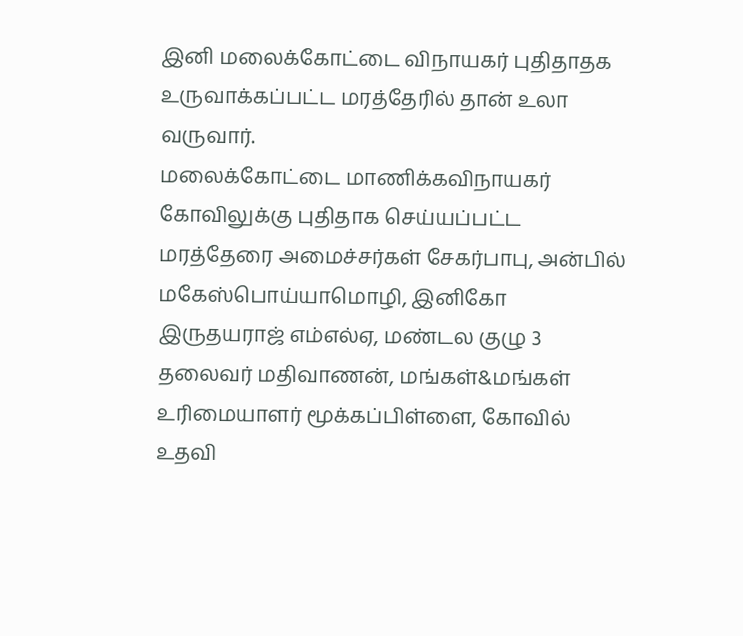இனி மலைக்கோட்டை விநாயகர் புதிதாதக உருவாக்கப்பட்ட மரத்தேரில் தான் உலா வருவார்.
மலைக்கோட்டை மாணிக்கவிநாயகர் கோவிலுக்கு புதிதாக செய்யப்பட்ட மரத்தேரை அமைச்சர்கள் சேகர்பாபு, அன்பில் மகேஸ்பொய்யாமொழி, இனிகோ இருதயராஜ் எம்எல்ஏ, மண்டல குழு 3 தலைவர் மதிவாணன், மங்கள்&மங்கள் உரிமையாளர் மூக்கப்பிள்ளை, கோவில் உதவி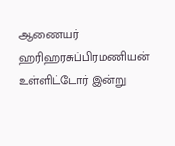ஆணையர் ஹரிஹரசுப்பிரமணியன் உள்ளிட்டோர் இன்று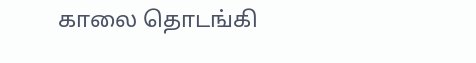காலை தொடங்கி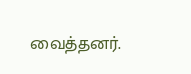வைத்தனர்.